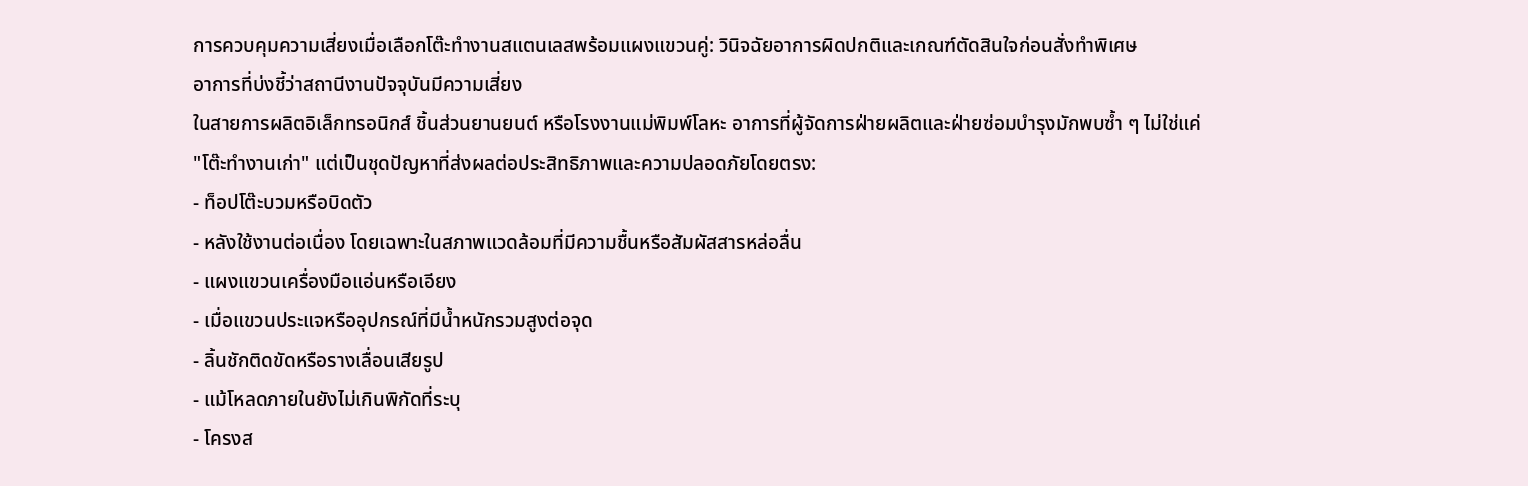การควบคุมความเสี่ยงเมื่อเลือกโต๊ะทำงานสแตนเลสพร้อมแผงแขวนคู่: วินิจฉัยอาการผิดปกติและเกณฑ์ตัดสินใจก่อนสั่งทำพิเศษ
อาการที่บ่งชี้ว่าสถานีงานปัจจุบันมีความเสี่ยง
ในสายการผลิตอิเล็กทรอนิกส์ ชิ้นส่วนยานยนต์ หรือโรงงานแม่พิมพ์โลหะ อาการที่ผู้จัดการฝ่ายผลิตและฝ่ายซ่อมบำรุงมักพบซ้ำ ๆ ไม่ใช่แค่ "โต๊ะทำงานเก่า" แต่เป็นชุดปัญหาที่ส่งผลต่อประสิทธิภาพและความปลอดภัยโดยตรง:
- ท็อปโต๊ะบวมหรือบิดตัว
- หลังใช้งานต่อเนื่อง โดยเฉพาะในสภาพแวดล้อมที่มีความชื้นหรือสัมผัสสารหล่อลื่น
- แผงแขวนเครื่องมือแอ่นหรือเอียง
- เมื่อแขวนประแจหรืออุปกรณ์ที่มีน้ำหนักรวมสูงต่อจุด
- ลิ้นชักติดขัดหรือรางเลื่อนเสียรูป
- แม้โหลดภายในยังไม่เกินพิกัดที่ระบุ
- โครงส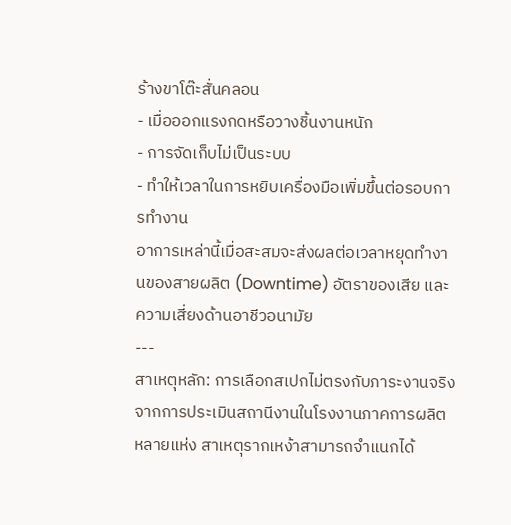ร้างขาโต๊ะสั่นคลอน
- เมื่อออกแรงกดหรือวางชิ้นงานหนัก
- การจัดเก็บไม่เป็นระบบ
- ทำให้เวลาในการหยิบเครื่องมือเพิ่มขึ้นต่อรอบการทำงาน
อาการเหล่านี้เมื่อสะสมจะส่งผลต่อเวลาหยุดทำงานของสายผลิต (Downtime) อัตราของเสีย และความเสี่ยงด้านอาชีวอนามัย
---
สาเหตุหลัก: การเลือกสเปกไม่ตรงกับภาระงานจริง
จากการประเมินสถานีงานในโรงงานภาคการผลิตหลายแห่ง สาเหตุรากเหง้าสามารถจำแนกได้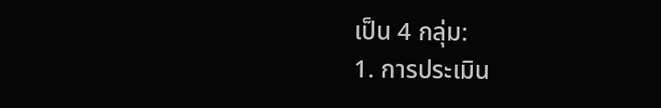เป็น 4 กลุ่ม:
1. การประเมิน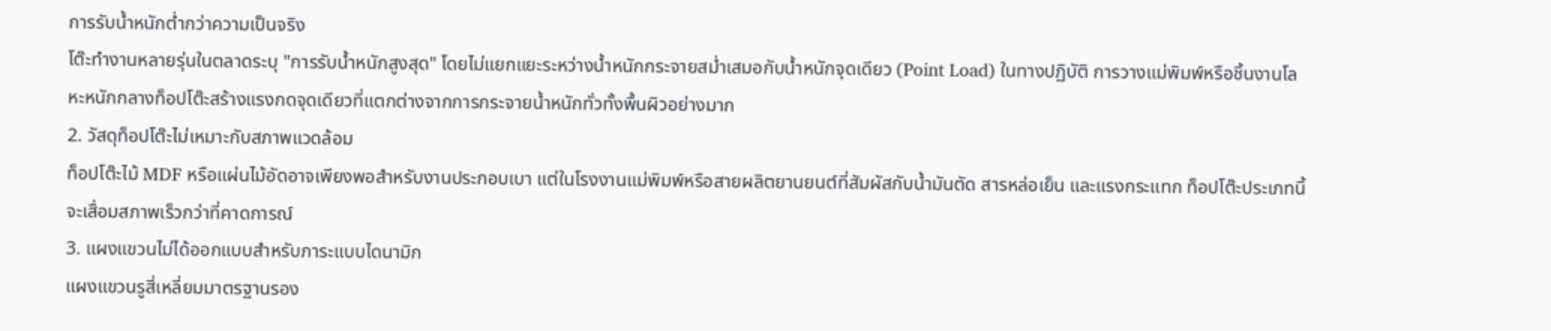การรับน้ำหนักต่ำกว่าความเป็นจริง
โต๊ะทำงานหลายรุ่นในตลาดระบุ "การรับน้ำหนักสูงสุด" โดยไม่แยกแยะระหว่างน้ำหนักกระจายสม่ำเสมอกับน้ำหนักจุดเดียว (Point Load) ในทางปฏิบัติ การวางแม่พิมพ์หรือชิ้นงานโลหะหนักกลางท็อปโต๊ะสร้างแรงกดจุดเดียวที่แตกต่างจากการกระจายน้ำหนักทั่วทั้งพื้นผิวอย่างมาก
2. วัสดุท็อปโต๊ะไม่เหมาะกับสภาพแวดล้อม
ท็อปโต๊ะไม้ MDF หรือแผ่นไม้อัดอาจเพียงพอสำหรับงานประกอบเบา แต่ในโรงงานแม่พิมพ์หรือสายผลิตยานยนต์ที่สัมผัสกับน้ำมันตัด สารหล่อเย็น และแรงกระแทก ท็อปโต๊ะประเภทนี้จะเสื่อมสภาพเร็วกว่าที่คาดการณ์
3. แผงแขวนไม่ได้ออกแบบสำหรับภาระแบบไดนามิก
แผงแขวนรูสี่เหลี่ยมมาตรฐานรอง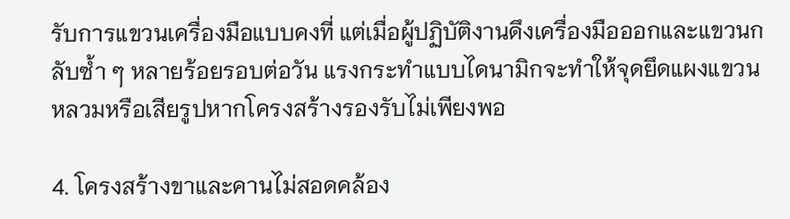รับการแขวนเครื่องมือแบบคงที่ แต่เมื่อผู้ปฏิบัติงานดึงเครื่องมือออกและแขวนกลับซ้ำ ๆ หลายร้อยรอบต่อวัน แรงกระทำแบบไดนามิกจะทำให้จุดยึดแผงแขวนหลวมหรือเสียรูปหากโครงสร้างรองรับไม่เพียงพอ

4. โครงสร้างขาและคานไม่สอดคล้อง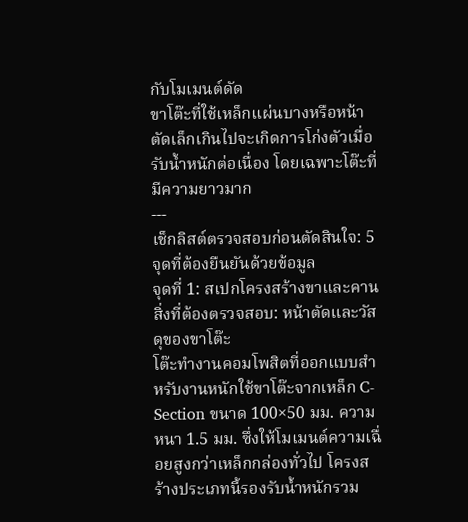กับโมเมนต์ดัด
ขาโต๊ะที่ใช้เหล็กแผ่นบางหรือหน้าตัดเล็กเกินไปจะเกิดการโก่งตัวเมื่อรับน้ำหนักต่อเนื่อง โดยเฉพาะโต๊ะที่มีความยาวมาก
---
เช็กลิสต์ตรวจสอบก่อนตัดสินใจ: 5 จุดที่ต้องยืนยันด้วยข้อมูล
จุดที่ 1: สเปกโครงสร้างขาและคาน
สิ่งที่ต้องตรวจสอบ: หน้าตัดและวัสดุของขาโต๊ะ
โต๊ะทำงานคอมโพสิตที่ออกแบบสำหรับงานหนักใช้ขาโต๊ะจากเหล็ก C-Section ขนาด 100×50 มม. ความหนา 1.5 มม. ซึ่งให้โมเมนต์ความเฉื่อยสูงกว่าเหล็กกล่องทั่วไป โครงสร้างประเภทนี้รองรับน้ำหนักรวม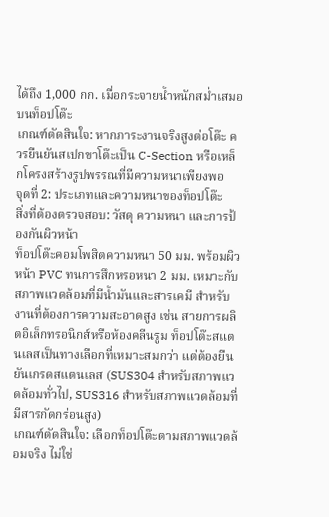ได้ถึง 1,000 กก. เมื่อกระจายน้ำหนักสม่ำเสมอบนท็อปโต๊ะ
เกณฑ์ตัดสินใจ: หากภาระงานจริงสูงต่อโต๊ะ ควรยืนยันสเปกขาโต๊ะเป็น C-Section หรือเหล็กโครงสร้างรูปพรรณที่มีความหนาเพียงพอ
จุดที่ 2: ประเภทและความหนาของท็อปโต๊ะ
สิ่งที่ต้องตรวจสอบ: วัสดุ ความหนา และการป้องกันผิวหน้า
ท็อปโต๊ะคอมโพสิตความหนา 50 มม. พร้อมผิวหน้า PVC ทนการสึกหรอหนา 2 มม. เหมาะกับสภาพแวดล้อมที่มีน้ำมันและสารเคมี สำหรับงานที่ต้องการความสะอาดสูง เช่น สายการผลิตอิเล็กทรอนิกส์หรือห้องคลีนรูม ท็อปโต๊ะสแตนเลสเป็นทางเลือกที่เหมาะสมกว่า แต่ต้องยืนยันเกรดสแตนเลส (SUS304 สำหรับสภาพแวดล้อมทั่วไป, SUS316 สำหรับสภาพแวดล้อมที่มีสารกัดกร่อนสูง)
เกณฑ์ตัดสินใจ: เลือกท็อปโต๊ะตามสภาพแวดล้อมจริง ไม่ใช่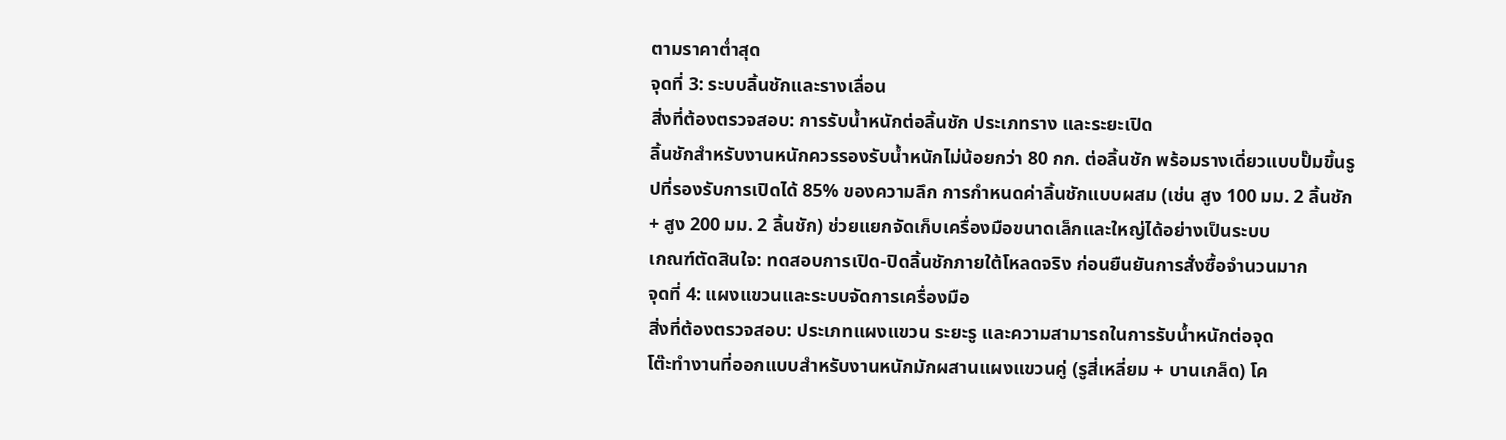ตามราคาต่ำสุด
จุดที่ 3: ระบบลิ้นชักและรางเลื่อน
สิ่งที่ต้องตรวจสอบ: การรับน้ำหนักต่อลิ้นชัก ประเภทราง และระยะเปิด
ลิ้นชักสำหรับงานหนักควรรองรับน้ำหนักไม่น้อยกว่า 80 กก. ต่อลิ้นชัก พร้อมรางเดี่ยวแบบปั๊มขึ้นรูปที่รองรับการเปิดได้ 85% ของความลึก การกำหนดค่าลิ้นชักแบบผสม (เช่น สูง 100 มม. 2 ลิ้นชัก + สูง 200 มม. 2 ลิ้นชัก) ช่วยแยกจัดเก็บเครื่องมือขนาดเล็กและใหญ่ได้อย่างเป็นระบบ
เกณฑ์ตัดสินใจ: ทดสอบการเปิด-ปิดลิ้นชักภายใต้โหลดจริง ก่อนยืนยันการสั่งซื้อจำนวนมาก
จุดที่ 4: แผงแขวนและระบบจัดการเครื่องมือ
สิ่งที่ต้องตรวจสอบ: ประเภทแผงแขวน ระยะรู และความสามารถในการรับน้ำหนักต่อจุด
โต๊ะทำงานที่ออกแบบสำหรับงานหนักมักผสานแผงแขวนคู่ (รูสี่เหลี่ยม + บานเกล็ด) โค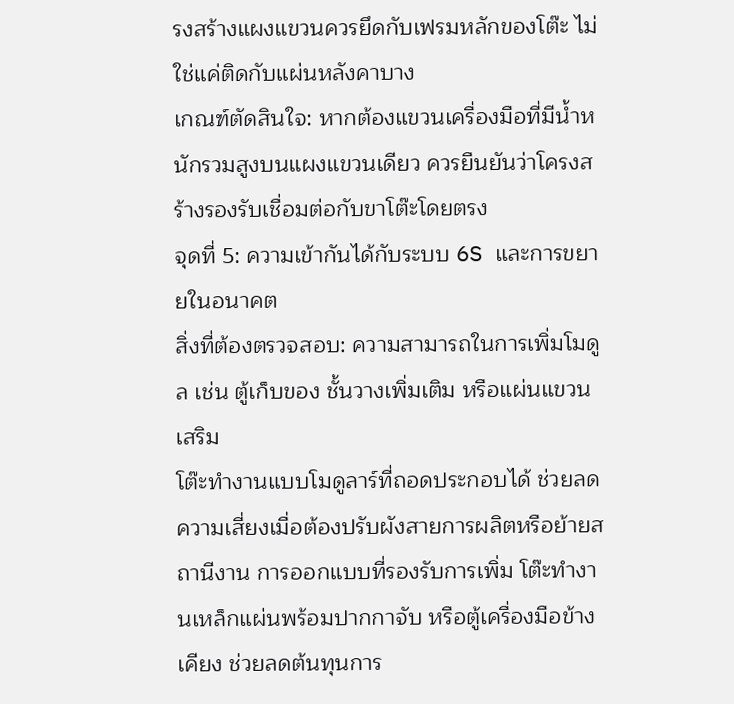รงสร้างแผงแขวนควรยึดกับเฟรมหลักของโต๊ะ ไม่ใช่แค่ติดกับแผ่นหลังคาบาง
เกณฑ์ตัดสินใจ: หากต้องแขวนเครื่องมือที่มีน้ำหนักรวมสูงบนแผงแขวนเดียว ควรยืนยันว่าโครงสร้างรองรับเชื่อมต่อกับขาโต๊ะโดยตรง
จุดที่ 5: ความเข้ากันได้กับระบบ 6S และการขยายในอนาคต
สิ่งที่ต้องตรวจสอบ: ความสามารถในการเพิ่มโมดูล เช่น ตู้เก็บของ ชั้นวางเพิ่มเติม หรือแผ่นแขวนเสริม
โต๊ะทำงานแบบโมดูลาร์ที่ถอดประกอบได้ ช่วยลดความเสี่ยงเมื่อต้องปรับผังสายการผลิตหรือย้ายสถานีงาน การออกแบบที่รองรับการเพิ่ม โต๊ะทำงานเหล็กแผ่นพร้อมปากกาจับ หรือตู้เครื่องมือข้างเคียง ช่วยลดต้นทุนการ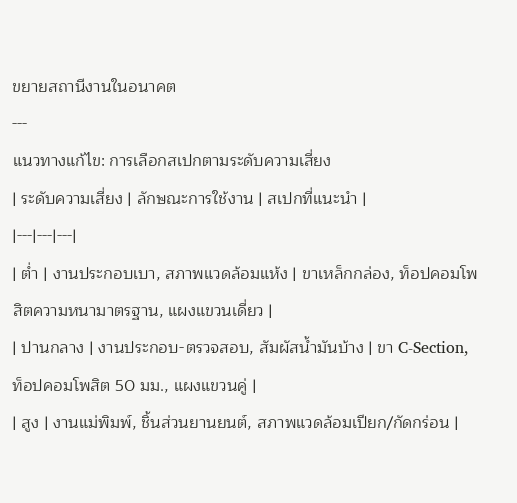ขยายสถานีงานในอนาคต
---
แนวทางแก้ไข: การเลือกสเปกตามระดับความเสี่ยง
| ระดับความเสี่ยง | ลักษณะการใช้งาน | สเปกที่แนะนำ |
|---|---|---|
| ต่ำ | งานประกอบเบา, สภาพแวดล้อมแห้ง | ขาเหล็กกล่อง, ท็อปคอมโพสิตความหนามาตรฐาน, แผงแขวนเดี่ยว |
| ปานกลาง | งานประกอบ-ตรวจสอบ, สัมผัสน้ำมันบ้าง | ขา C-Section, ท็อปคอมโพสิต 50 มม., แผงแขวนคู่ |
| สูง | งานแม่พิมพ์, ชิ้นส่วนยานยนต์, สภาพแวดล้อมเปียก/กัดกร่อน |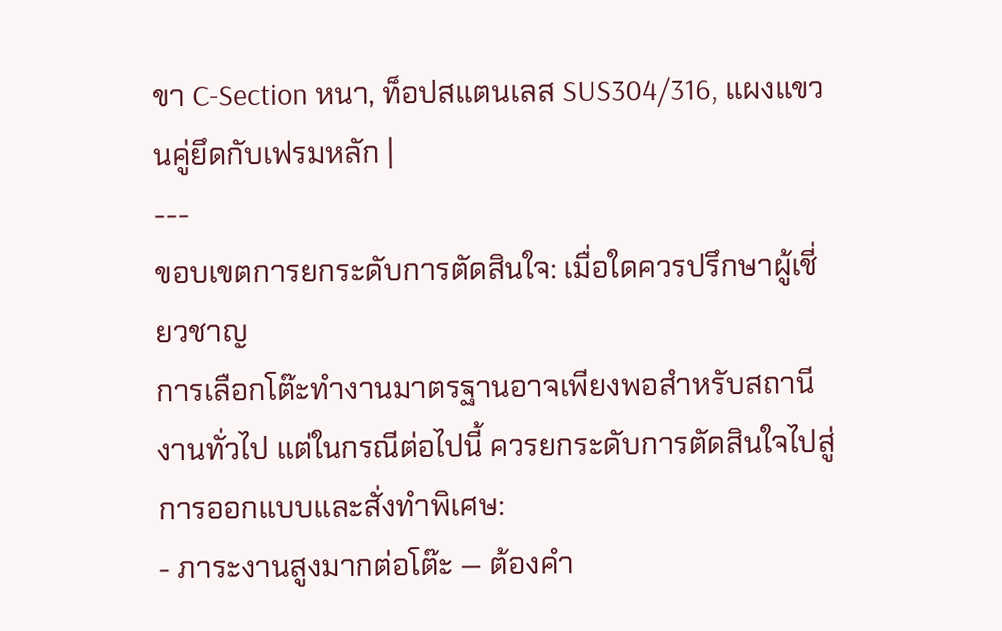ขา C-Section หนา, ท็อปสแตนเลส SUS304/316, แผงแขวนคู่ยึดกับเฟรมหลัก |
---
ขอบเขตการยกระดับการตัดสินใจ: เมื่อใดควรปรึกษาผู้เชี่ยวชาญ
การเลือกโต๊ะทำงานมาตรฐานอาจเพียงพอสำหรับสถานีงานทั่วไป แต่ในกรณีต่อไปนี้ ควรยกระดับการตัดสินใจไปสู่การออกแบบและสั่งทำพิเศษ:
- ภาระงานสูงมากต่อโต๊ะ — ต้องคำ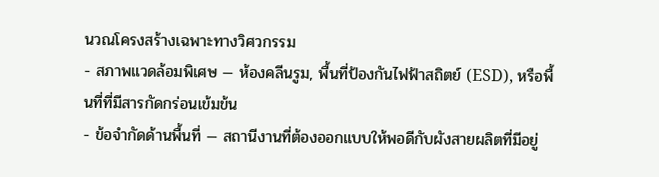นวณโครงสร้างเฉพาะทางวิศวกรรม
- สภาพแวดล้อมพิเศษ — ห้องคลีนรูม, พื้นที่ป้องกันไฟฟ้าสถิตย์ (ESD), หรือพื้นที่ที่มีสารกัดกร่อนเข้มข้น
- ข้อจำกัดด้านพื้นที่ — สถานีงานที่ต้องออกแบบให้พอดีกับผังสายผลิตที่มีอยู่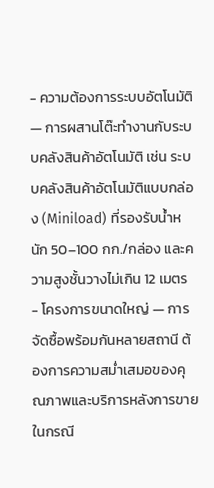- ความต้องการระบบอัตโนมัติ — การผสานโต๊ะทำงานกับระบบคลังสินค้าอัตโนมัติ เช่น ระบบคลังสินค้าอัตโนมัติแบบกล่อง (Miniload) ที่รองรับน้ำหนัก 50–100 กก./กล่อง และความสูงชั้นวางไม่เกิน 12 เมตร
- โครงการขนาดใหญ่ — การจัดซื้อพร้อมกันหลายสถานี ต้องการความสม่ำเสมอของคุณภาพและบริการหลังการขาย
ในกรณี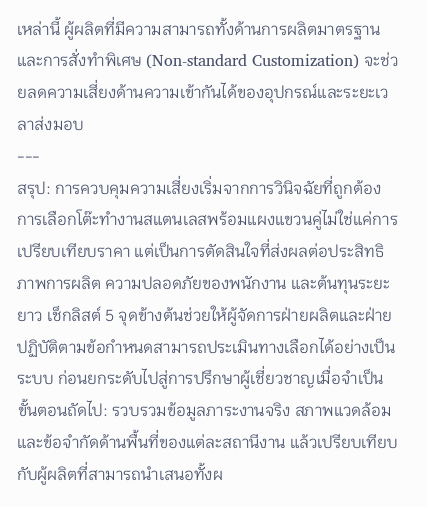เหล่านี้ ผู้ผลิตที่มีความสามารถทั้งด้านการผลิตมาตรฐานและการสั่งทำพิเศษ (Non-standard Customization) จะช่วยลดความเสี่ยงด้านความเข้ากันได้ของอุปกรณ์และระยะเวลาส่งมอบ
---
สรุป: การควบคุมความเสี่ยงเริ่มจากการวินิจฉัยที่ถูกต้อง
การเลือกโต๊ะทำงานสแตนเลสพร้อมแผงแขวนคู่ไม่ใช่แค่การเปรียบเทียบราคา แต่เป็นการตัดสินใจที่ส่งผลต่อประสิทธิภาพการผลิต ความปลอดภัยของพนักงาน และต้นทุนระยะยาว เช็กลิสต์ 5 จุดข้างต้นช่วยให้ผู้จัดการฝ่ายผลิตและฝ่ายปฏิบัติตามข้อกำหนดสามารถประเมินทางเลือกได้อย่างเป็นระบบ ก่อนยกระดับไปสู่การปรึกษาผู้เชี่ยวชาญเมื่อจำเป็น
ขั้นตอนถัดไป: รวบรวมข้อมูลภาระงานจริง สภาพแวดล้อม และข้อจำกัดด้านพื้นที่ของแต่ละสถานีงาน แล้วเปรียบเทียบกับผู้ผลิตที่สามารถนำเสนอทั้งผ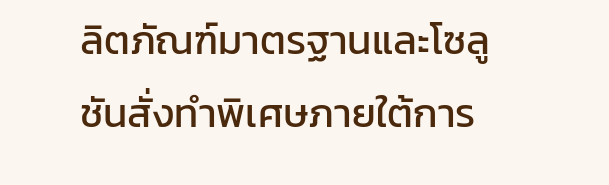ลิตภัณฑ์มาตรฐานและโซลูชันสั่งทำพิเศษภายใต้การ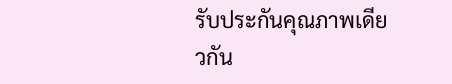รับประกันคุณภาพเดียวกัน